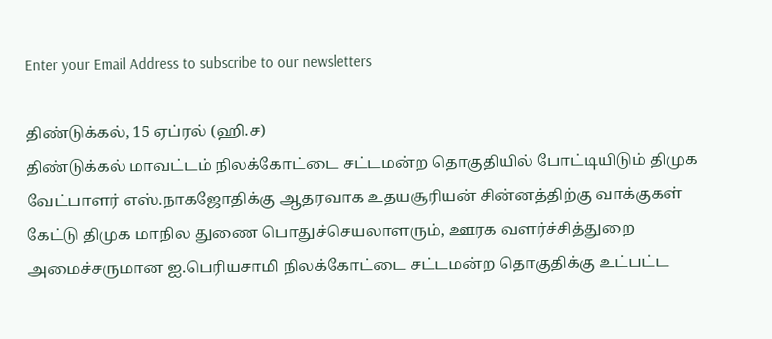Enter your Email Address to subscribe to our newsletters

திண்டுக்கல், 15 ஏப்ரல் (ஹி.ச)
திண்டுக்கல் மாவட்டம் நிலக்கோட்டை சட்டமன்ற தொகுதியில் போட்டியிடும் திமுக வேட்பாளர் எஸ்.நாகஜோதிக்கு ஆதரவாக உதயசூரியன் சின்னத்திற்கு வாக்குகள் கேட்டு திமுக மாநில துணை பொதுச்செயலாளரும், ஊரக வளர்ச்சித்துறை அமைச்சருமான ஐ.பெரியசாமி நிலக்கோட்டை சட்டமன்ற தொகுதிக்கு உட்பட்ட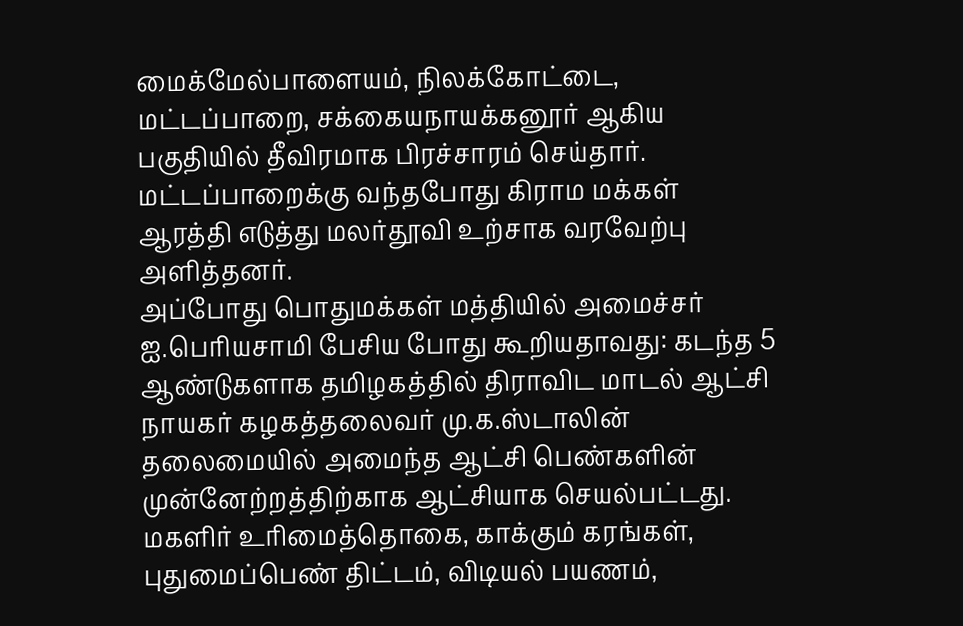மைக்மேல்பாளையம், நிலக்கோட்டை, மட்டப்பாறை, சக்கையநாயக்கனூர் ஆகிய பகுதியில் தீவிரமாக பிரச்சாரம் செய்தார்.
மட்டப்பாறைக்கு வந்தபோது கிராம மக்கள் ஆரத்தி எடுத்து மலர்தூவி உற்சாக வரவேற்பு அளித்தனர்.
அப்போது பொதுமக்கள் மத்தியில் அமைச்சர் ஐ.பெரியசாமி பேசிய போது கூறியதாவது: கடந்த 5 ஆண்டுகளாக தமிழகத்தில் திராவிட மாடல் ஆட்சி நாயகர் கழகத்தலைவர் மு.க.ஸ்டாலின் தலைமையில் அமைந்த ஆட்சி பெண்களின் முன்னேற்றத்திற்காக ஆட்சியாக செயல்பட்டது.
மகளிர் உரிமைத்தொகை, காக்கும் கரங்கள், புதுமைப்பெண் திட்டம், விடியல் பயணம்,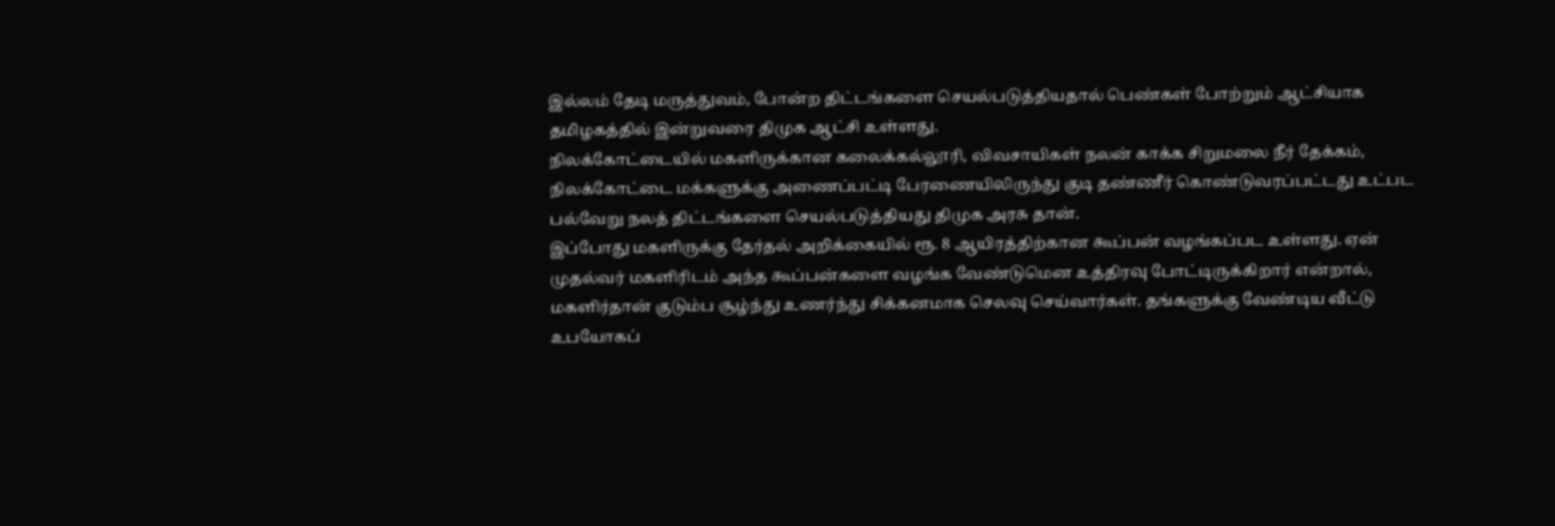இல்லம் தேடி மருத்துவம், போன்ற திட்டங்களை செயல்படுத்தியதால் பெண்கள் போற்றும் ஆட்சியாக தமிழகத்தில் இன்றுவரை திமுக ஆட்சி உள்ளது.
நிலக்கோட்டையில் மகளிருக்கான கலைக்கல்லூரி, விவசாயிகள் நலன் காக்க சிறுமலை நீர் தேக்கம், நிலக்கோட்டை மக்களுக்கு அணைப்பட்டி பேரணையிலிருந்து குடி தண்ணீர் கொண்டுவரப்பட்டது உட்பட பல்வேறு நலத் திட்டங்களை செயல்படுத்தியது திமுக அரசு தான்.
இப்போது மகளிருக்கு தேர்தல் அறிக்கையில் ரூ. 8 ஆயிரத்திற்கான கூப்பன் வழங்கப்பட உள்ளது. ஏன் முதல்வர் மகளிரிடம் அந்த கூப்பன்களை வழங்க வேண்டுமென உத்திரவு போட்டிருக்கிறார் என்றால், மகளிர்தான் குடும்ப சூழ்ந்து உணர்ந்து சிக்கனமாக செலவு செய்வார்கள். தங்களுக்கு வேண்டிய வீட்டு உபயோகப்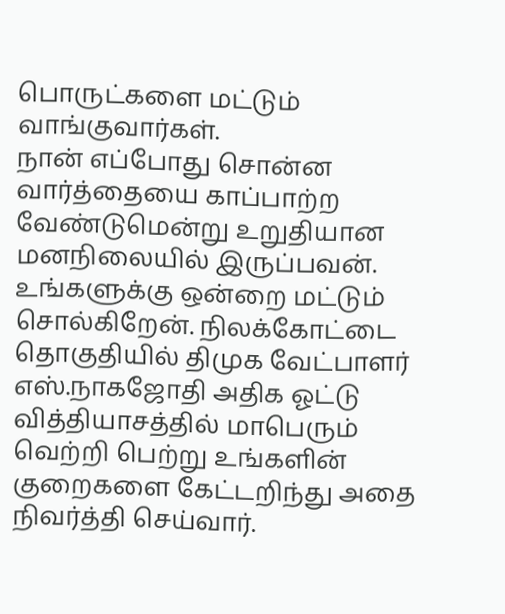பொருட்களை மட்டும் வாங்குவார்கள்.
நான் எப்போது சொன்ன வார்த்தையை காப்பாற்ற வேண்டுமென்று உறுதியான மனநிலையில் இருப்பவன். உங்களுக்கு ஒன்றை மட்டும் சொல்கிறேன். நிலக்கோட்டை தொகுதியில் திமுக வேட்பாளர் எஸ்.நாகஜோதி அதிக ஓட்டு வித்தியாசத்தில் மாபெரும் வெற்றி பெற்று உங்களின் குறைகளை கேட்டறிந்து அதை நிவர்த்தி செய்வார்.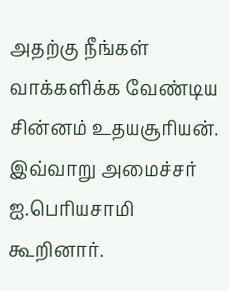அதற்கு நீங்கள் வாக்களிக்க வேண்டிய சின்னம் உதயசூரியன். இவ்வாறு அமைச்சர் ஐ.பெரியசாமி கூறினார்.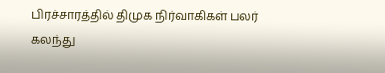பிரச்சாரத்தில் திமுக நிர்வாகிகள் பலர் கலந்து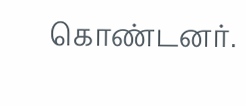கொண்டனர்.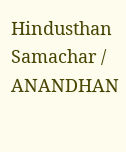Hindusthan Samachar / ANANDHAN